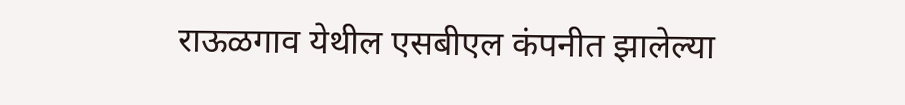राऊळगाव येथील एसबीएल कंपनीत झालेल्या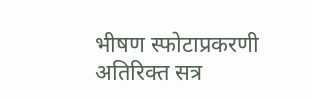भीषण स्फोटाप्रकरणी अतिरिक्त सत्र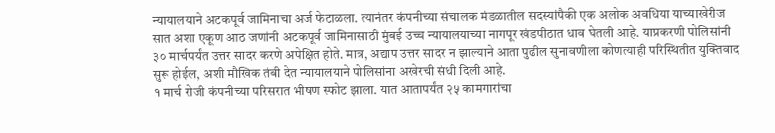न्यायालयाने अटकपूर्व जामिनाचा अर्ज फेटाळला. त्यानंतर कंपनीच्या संचालक मंडळातील सदस्यांपैकी एक अलोक अवधिया याच्याखेरीज सात अशा एकूण आठ जणांनी अटकपूर्व जामिनासाठी मुंबई उच्च न्यायालयाच्या नागपूर खंडपीठात धाव घेतली आहे. याप्रकरणी पोलिसांनी ३० मार्चपर्यंत उत्तर सादर करणे अपेक्षित होते. मात्र, अद्याप उत्तर सादर न झाल्याने आता पुढील सुनावणीला कोणत्याही परिस्थितीत युक्तिवाद सुरू होईल, अशी मौखिक तंबी देत न्यायालयाने पोलिसांना अखेरची संधी दिली आहे.
१ मार्च रोजी कंपनीच्या परिसरात भीषण स्फोट झाला. यात आतापर्यंत २५ कामगारांचा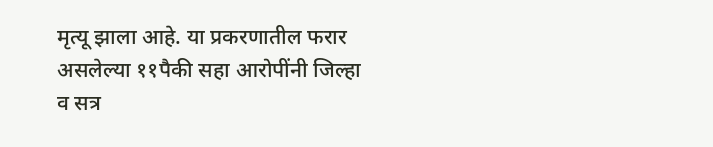मृत्यू झाला आहे. या प्रकरणातील फरार असलेल्या ११पैकी सहा आरोपींनी जिल्हा व सत्र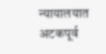न्यायालयात अटकपूर्व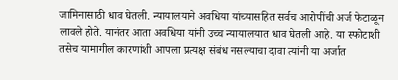जामिनासाठी धाव घेतली. न्यायालयाने अवधिया यांच्यासहित सर्वच आरोपींची अर्ज फेटाळून लावले होते. यानंतर आता अवधिया यांनी उच्च न्यायालयात धाव घेतली आहे. या स्फोटाशी तसेच यामागील कारणांशी आपला प्रत्यक्ष संबंध नसल्याचा दावा त्यांनी या अर्जात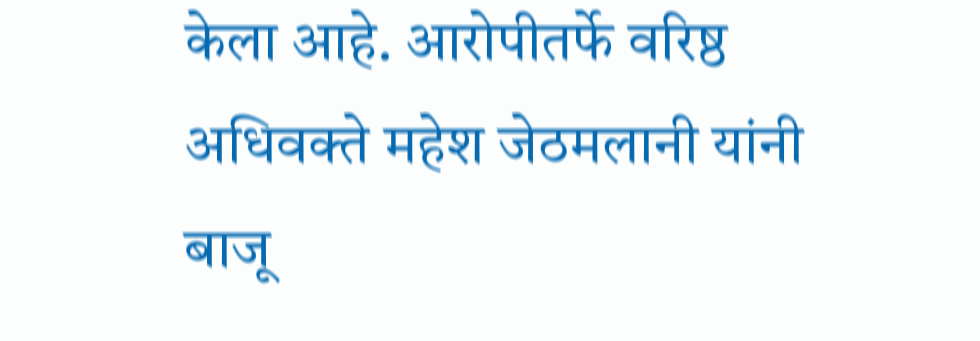केला आहे. आरोपीतर्फे वरिष्ठ अधिवक्ते महेश जेठमलानी यांनी बाजू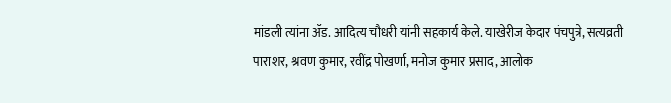मांडली त्यांना ॲड. आदित्य चौधरी यांनी सहकार्य केले. याखेरीज केदार पंचपुत्रे, सत्यव्रती पाराशर, श्रवण कुमार, रवींद्र पोखर्णा, मनोज कुमार प्रसाद, आलोक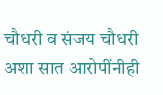चौधरी व संजय चौधरी अशा सात आरोपींनीही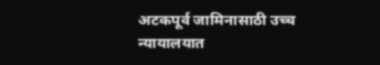अटकपूर्व जामिनासाठी उच्च न्यायालयात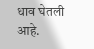धाव घेतली आहे.